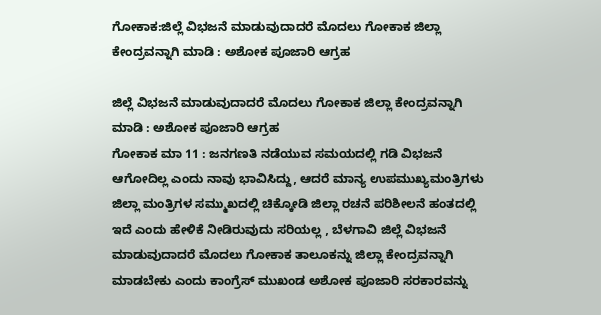ಗೋಕಾಕ:ಜಿಲ್ಲೆ ವಿಭಜನೆ ಮಾಡುವುದಾದರೆ ಮೊದಲು ಗೋಕಾಕ ಜಿಲ್ಲಾ ಕೇಂದ್ರವನ್ನಾಗಿ ಮಾಡಿ : ಅಶೋಕ ಪೂಜಾರಿ ಆಗ್ರಹ

ಜಿಲ್ಲೆ ವಿಭಜನೆ ಮಾಡುವುದಾದರೆ ಮೊದಲು ಗೋಕಾಕ ಜಿಲ್ಲಾ ಕೇಂದ್ರವನ್ನಾಗಿ ಮಾಡಿ : ಅಶೋಕ ಪೂಜಾರಿ ಆಗ್ರಹ
ಗೋಕಾಕ ಮಾ 11 : ಜನಗಣತಿ ನಡೆಯುವ ಸಮಯದಲ್ಲಿ ಗಡಿ ವಿಭಜನೆ ಆಗೋದಿಲ್ಲ ಎಂದು ನಾವು ಭಾವಿಸಿದ್ದು, ಆದರೆ ಮಾನ್ಯ ಉಪಮುಖ್ಯಮಂತ್ರಿಗಳು ಜಿಲ್ಲಾ ಮಂತ್ರಿಗಳ ಸಮ್ಮುಖದಲ್ಲಿ ಚಿಕ್ಕೋಡಿ ಜಿಲ್ಲಾ ರಚನೆ ಪರಿಶೀಲನೆ ಹಂತದಲ್ಲಿ ಇದೆ ಎಂದು ಹೇಳಿಕೆ ನೀಡಿರುವುದು ಸರಿಯಲ್ಲ , ಬೆಳಗಾವಿ ಜಿಲ್ಲೆ ವಿಭಜನೆ ಮಾಡುವುದಾದರೆ ಮೊದಲು ಗೋಕಾಕ ತಾಲೂಕನ್ನು ಜಿಲ್ಲಾ ಕೇಂದ್ರವನ್ನಾಗಿ ಮಾಡಬೇಕು ಎಂದು ಕಾಂಗ್ರೆಸ್ ಮುಖಂಡ ಅಶೋಕ ಪೂಜಾರಿ ಸರಕಾರವನ್ನು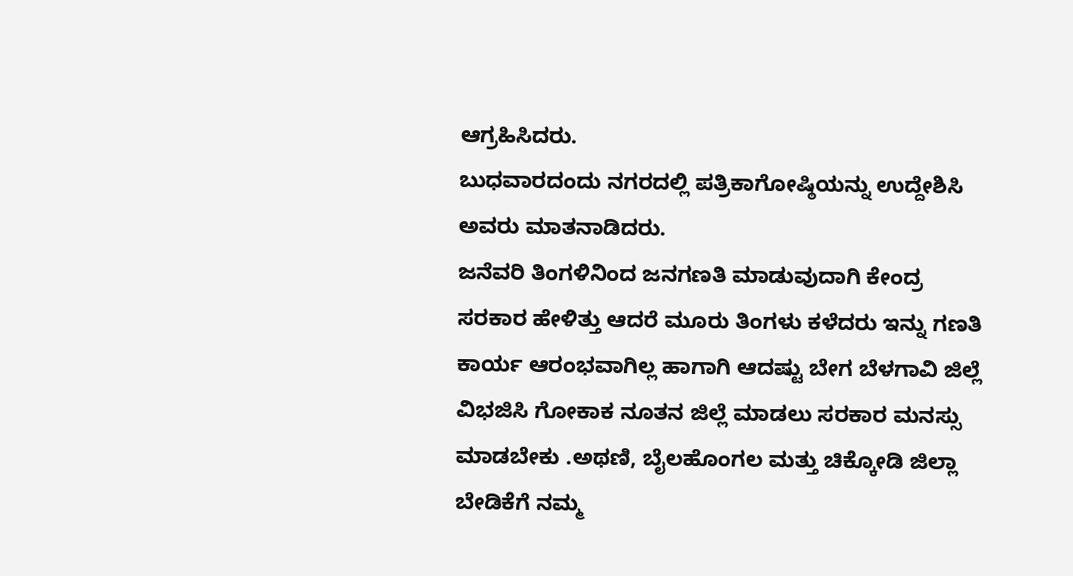ಆಗ್ರಹಿಸಿದರು.
ಬುಧವಾರದಂದು ನಗರದಲ್ಲಿ ಪತ್ರಿಕಾಗೋಷ್ಠಿಯನ್ನು ಉದ್ದೇಶಿಸಿ ಅವರು ಮಾತನಾಡಿದರು.
ಜನೆವರಿ ತಿಂಗಳಿನಿಂದ ಜನಗಣತಿ ಮಾಡುವುದಾಗಿ ಕೇಂದ್ರ ಸರಕಾರ ಹೇಳಿತ್ತು ಆದರೆ ಮೂರು ತಿಂಗಳು ಕಳೆದರು ಇನ್ನು ಗಣತಿ ಕಾರ್ಯ ಆರಂಭವಾಗಿಲ್ಲ ಹಾಗಾಗಿ ಆದಷ್ಟು ಬೇಗ ಬೆಳಗಾವಿ ಜಿಲ್ಲೆ ವಿಭಜಿಸಿ ಗೋಕಾಕ ನೂತನ ಜಿಲ್ಲೆ ಮಾಡಲು ಸರಕಾರ ಮನಸ್ಸು ಮಾಡಬೇಕು .ಅಥಣಿ, ಬೈಲಹೊಂಗಲ ಮತ್ತು ಚಿಕ್ಕೋಡಿ ಜಿಲ್ಲಾ ಬೇಡಿಕೆಗೆ ನಮ್ಮ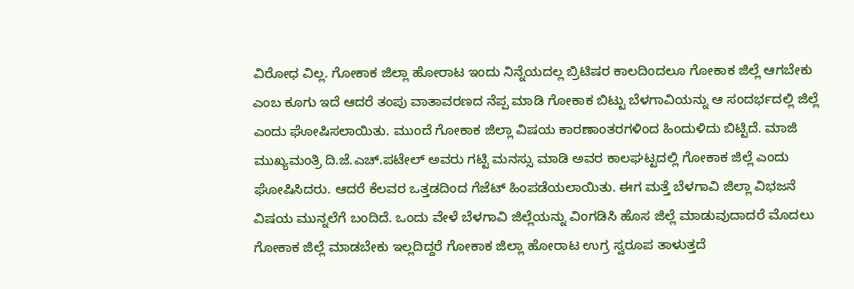ವಿರೋಧ ವಿಲ್ಲ. ಗೋಕಾಕ ಜಿಲ್ಲಾ ಹೋರಾಟ ಇಂದು ನಿನ್ನೆಯದಲ್ಲ ಬ್ರಿಟಿಷರ ಕಾಲದಿಂದಲೂ ಗೋಕಾಕ ಜಿಲ್ಲೆ ಆಗಬೇಕು ಎಂಬ ಕೂಗು ಇದೆ ಆದರೆ ತಂಪು ವಾತಾವರಣದ ನೆಪ್ಪ ಮಾಡಿ ಗೋಕಾಕ ಬಿಟ್ಟು ಬೆಳಗಾವಿಯನ್ನು ಆ ಸಂದರ್ಭದಲ್ಲಿ ಜಿಲ್ಲೆ ಎಂದು ಘೋಷಿಸಲಾಯಿತು. ಮುಂದೆ ಗೋಕಾಕ ಜಿಲ್ಲಾ ವಿಷಯ ಕಾರಣಾಂತರಗಳಿಂದ ಹಿಂದುಳಿದು ಬಿಟ್ಟಿದೆ. ಮಾಜಿ ಮುಖ್ಯಮಂತ್ರಿ ದಿ.ಜೆ.ಎಚ್.ಪಟೇಲ್ ಅವರು ಗಟ್ಟಿ ಮನಸ್ಸು ಮಾಡಿ ಅವರ ಕಾಲಘಟ್ಟದಲ್ಲಿ ಗೋಕಾಕ ಜಿಲ್ಲೆ ಎಂದು ಘೋಷಿಸಿದರು. ಆದರೆ ಕೆಲವರ ಒತ್ತಡದಿಂದ ಗೆಜೆಟ್ ಹಿಂಪಡೆಯಲಾಯಿತು. ಈಗ ಮತ್ತೆ ಬೆಳಗಾವಿ ಜಿಲ್ಲಾ ವಿಭಜನೆ ವಿಷಯ ಮುನ್ನಲೆಗೆ ಬಂದಿದೆ. ಒಂದು ವೇಳೆ ಬೆಳಗಾವಿ ಜಿಲ್ಲೆಯನ್ನು ವಿಂಗಡಿಸಿ ಹೊಸ ಜಿಲ್ಲೆ ಮಾಡುವುದಾದರೆ ಮೊದಲು ಗೋಕಾಕ ಜಿಲ್ಲೆ ಮಾಡಬೇಕು ಇಲ್ಲದಿದ್ದರೆ ಗೋಕಾಕ ಜಿಲ್ಲಾ ಹೋರಾಟ ಉಗ್ರ ಸ್ವರೂಪ ತಾಳುತ್ತದೆ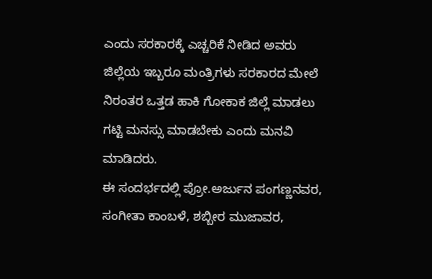ಎಂದು ಸರಕಾರಕ್ಕೆ ಎಚ್ಚರಿಕೆ ನೀಡಿದ ಅವರು ಜಿಲ್ಲೆಯ ಇಬ್ಬರೂ ಮಂತ್ರಿಗಳು ಸರಕಾರದ ಮೇಲೆ ನಿರಂತರ ಒತ್ತಡ ಹಾಕಿ ಗೋಕಾಕ ಜಿಲ್ಲೆ ಮಾಡಲು ಗಟ್ಟಿ ಮನಸ್ಸು ಮಾಡಬೇಕು ಎಂದು ಮನವಿ ಮಾಡಿದರು.
ಈ ಸಂದರ್ಭದಲ್ಲಿ ಪ್ರೋ.ಅರ್ಜುನ ಪಂಗಣ್ಣನವರ, ಸಂಗೀತಾ ಕಾಂಬಳೆ, ಶಬ್ಬೀರ ಮುಜಾವರ,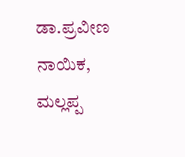ಡಾ.ಪ್ರವೀಣ ನಾಯಿಕ, ಮಲ್ಲಪ್ಪ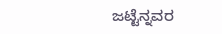ಜಟ್ಟೆನ್ನವರ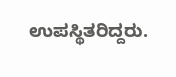ಉಪಸ್ಥಿತರಿದ್ದರು.